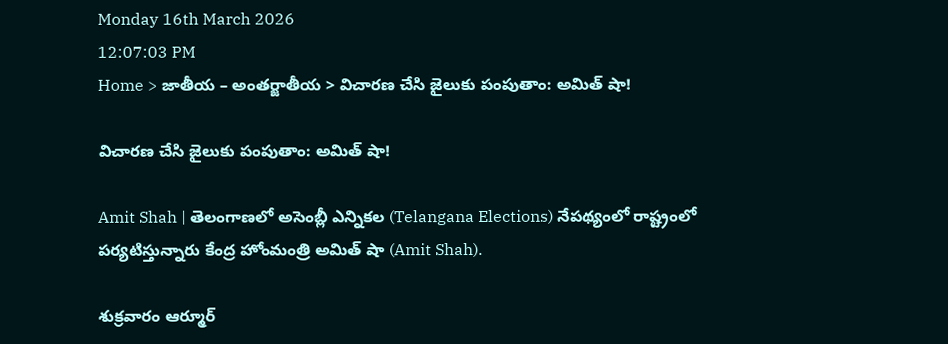Monday 16th March 2026
12:07:03 PM
Home > జాతీయ – అంతర్జాతీయ > విచారణ చేసి జైలుకు పంపుతాం: అమిత్ షా!

విచారణ చేసి జైలుకు పంపుతాం: అమిత్ షా!

Amit Shah | తెలంగాణలో అసెంబ్లీ ఎన్నికల (Telangana Elections) నేపథ్యంలో రాష్ట్రంలో పర్యటిస్తున్నారు కేంద్ర హోంమంత్రి అమిత్ షా (Amit Shah).

శుక్రవారం ఆర్మూర్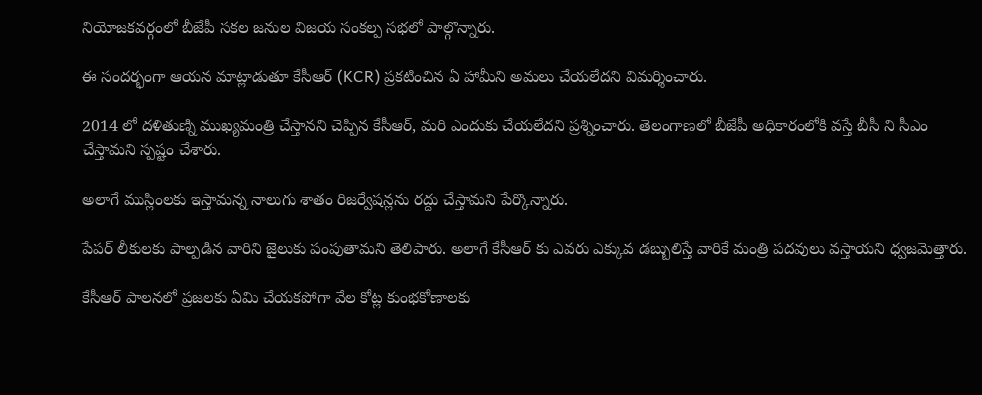నియోజకవర్గంలో బీజేపీ సకల జనుల విజయ సంకల్ప సభలో పాల్గొన్నారు.

ఈ సందర్భంగా ఆయన మాట్లాడుతూ కేసీఆర్ (KCR) ప్రకటించిన ఏ హామీని అమలు చేయలేదని విమర్శించారు.

2014 లో దళితుణ్ని ముఖ్యమంత్రి చేస్తానని చెప్పిన కేసీఆర్, మరి ఎందుకు చేయలేదని ప్రశ్నించారు. తెలంగాణలో బీజేపీ అధికారంలోకి వస్తే బీసీ ని సీఎం చేస్తామని స్పష్టం చేశారు.

అలాగే ముస్లింలకు ఇస్తామన్న నాలుగు శాతం రిజర్వేషన్లను రద్దు చేస్తామని పేర్కొన్నారు.

పేపర్ లీకులకు పాల్పడిన వారిని జైలుకు పంపుతామని తెలిపారు. అలాగే కేసీఆర్ కు ఎవరు ఎక్కువ డబ్బులిస్తే వారికే మంత్రి పదవులు వస్తాయని ధ్వజమెత్తారు.

కేసీఆర్ పాలనలో ప్రజలకు ఏమి చేయకపోగా వేల కోట్ల కుంభకోణాలకు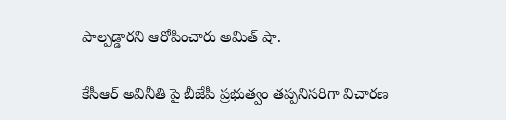పాల్పడ్డారని ఆరోపించారు అమిత్ షా.

కేసీఆర్ అవినీతి పై బీజేపీ ప్రభుత్వం తప్పనిసరిగా విచారణ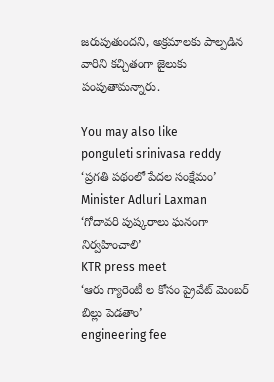జరుపుతుందని, అక్రమాలకు పాల్పడిన వారిని కచ్చితంగా జైలుకు పంపుతామన్నారు.

You may also like
ponguleti srinivasa reddy
‘ప్రగతి పథంలో పేదల సంక్షేమం’
Minister Adluri Laxman
‘గోదావరి పుష్కరాలు ఘనంగా నిర్వహించాలి’
KTR press meet
‘ఆరు గ్యారెంటీ ల కోసం ప్రైవేట్ మెంబర్ బిల్లు పెడతాం’
engineering fee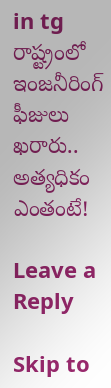in tg
రాష్ట్రంలో ఇంజనీరింగ్ ఫీజులు ఖరారు.. అత్యధికం ఎంతంటే!

Leave a Reply

Skip to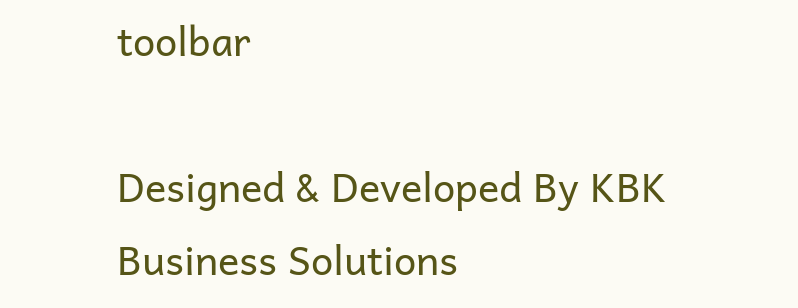toolbar

Designed & Developed By KBK Business Solutions